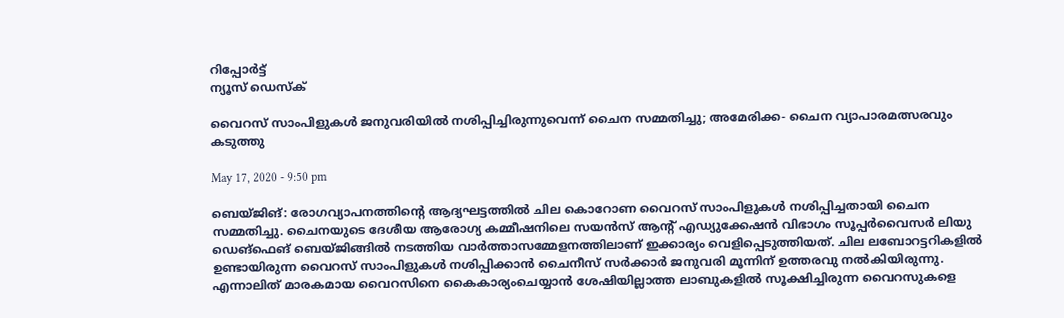റിപ്പോര്‍ട്ട്
ന്യൂസ് ഡെസ്ക്

വൈറസ് സാംപിളുകള്‍ ജനുവരിയില്‍ നശിപ്പിച്ചിരുന്നുവെന്ന് ചൈന സമ്മതിച്ചു; അമേരിക്ക- ചൈന വ്യാപാരമത്സരവും കടുത്തു

May 17, 2020 - 9:50 pm

ബെയ്ജിങ്: രോഗവ്യാപനത്തിന്റെ ആദ്യഘട്ടത്തില്‍ ചില കൊറോണ വൈറസ് സാംപിളുകള്‍ നശിപ്പിച്ചതായി ചൈന സമ്മതിച്ചു. ചൈനയുടെ ദേശീയ ആരോഗ്യ കമ്മീഷനിലെ സയന്‍സ് ആന്റ്‌ എഡ്യുക്കേഷന്‍ വിഭാഗം സൂപ്പര്‍വൈസര്‍ ലിയു ഡെങ്ഫെങ് ബെയ്ജിങ്ങില്‍ നടത്തിയ വാര്‍ത്താസമ്മേളനത്തിലാണ് ഇക്കാര്യം വെളിപ്പെടുത്തിയത്. ചില ലബോറട്ടറികളില്‍ ഉണ്ടായിരുന്ന വൈറസ് സാംപിളുകള്‍ നശിപ്പിക്കാന്‍ ചൈനീസ് സര്‍ക്കാര്‍ ജനുവരി മൂന്നിന് ഉത്തരവു നല്‍കിയിരുന്നു. എന്നാലിത് മാരകമായ വൈറസിനെ കൈകാര്യംചെയ്യാന്‍ ശേഷിയില്ലാത്ത ലാബുകളില്‍ സൂക്ഷിച്ചിരുന്ന വൈറസുകളെ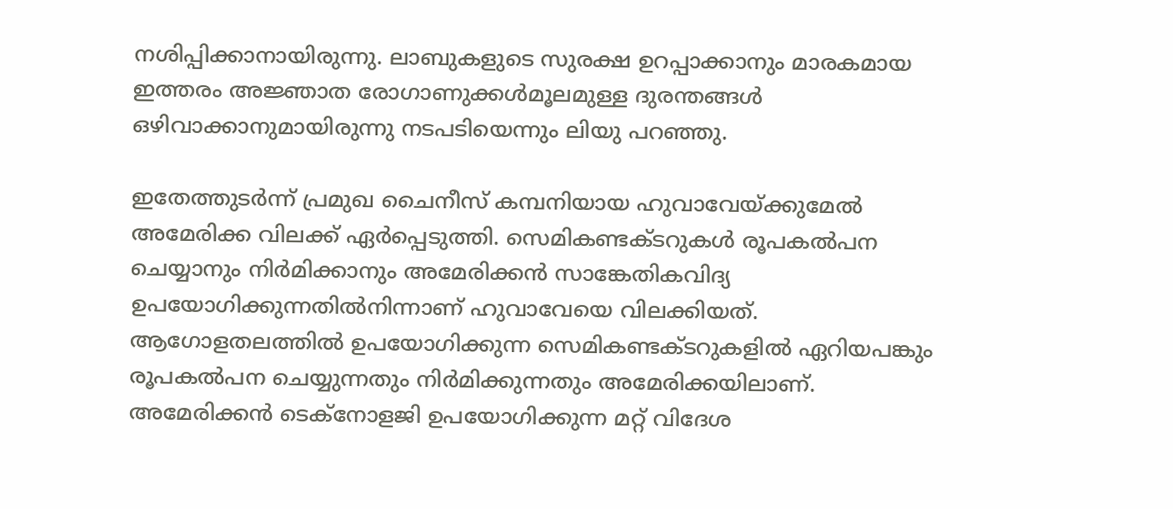നശിപ്പിക്കാനായിരുന്നു. ലാബുകളുടെ സുരക്ഷ ഉറപ്പാക്കാനും മാരകമായ ഇത്തരം അജ്ഞാത രോഗാണുക്കള്‍മൂലമുള്ള ദുരന്തങ്ങള്‍ ഒഴിവാക്കാനുമായിരുന്നു നടപടിയെന്നും ലിയു പറഞ്ഞു.

ഇതേത്തുടര്‍ന്ന് പ്രമുഖ ചൈനീസ് കമ്പനിയായ ഹുവാവേയ്ക്കുമേല്‍ അമേരിക്ക വിലക്ക് ഏര്‍പ്പെടുത്തി. സെമികണ്ടക്ടറുകള്‍ രൂപകല്‍പന ചെയ്യാനും നിര്‍മിക്കാനും അമേരിക്കന്‍ സാങ്കേതികവിദ്യ ഉപയോഗിക്കുന്നതില്‍നിന്നാണ് ഹുവാവേയെ വിലക്കിയത്. ആഗോളതലത്തില്‍ ഉപയോഗിക്കുന്ന സെമികണ്ടക്ടറുകളില്‍ ഏറിയപങ്കും രൂപകല്‍പന ചെയ്യുന്നതും നിര്‍മിക്കുന്നതും അമേരിക്കയിലാണ്. അമേരിക്കന്‍ ടെക്നോളജി ഉപയോഗിക്കുന്ന മറ്റ് വിദേശ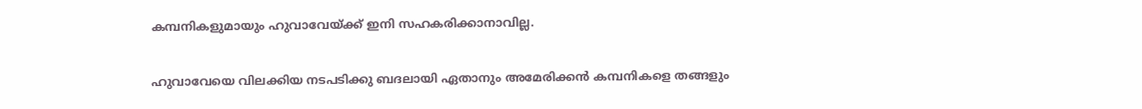കമ്പനികളുമായും ഹുവാവേയ്ക്ക് ഇനി സഹകരിക്കാനാവില്ല.

ഹുവാവേയെ വിലക്കിയ നടപടിക്കു ബദലായി ഏതാനും അമേരിക്കന്‍ കമ്പനികളെ തങ്ങളും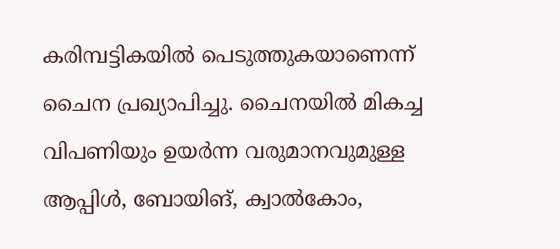കരിമ്പട്ടികയില്‍ പെടുത്തുകയാണെന്ന് ചൈന പ്രഖ്യാപിച്ചു. ചൈനയില്‍ മികച്ച വിപണിയും ഉയര്‍ന്ന വരുമാനവുമുള്ള ആപ്പിള്‍, ബോയിങ്, ക്വാല്‍കോം,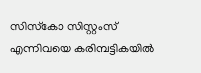സിസ്‌കോ സിസ്റ്റംസ് എന്നിവയെ കരിമ്പട്ടികയില്‍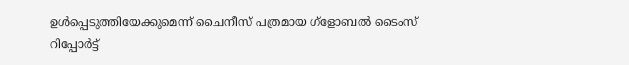ഉള്‍പ്പെടുത്തിയേക്കുമെന്ന് ചൈനീസ് പത്രമായ ഗ്‌ളോബല്‍ ടൈംസ് റിപ്പോര്‍ട്ട്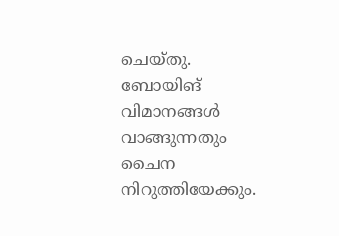ചെയ്തു. ബോയിങ് വിമാനങ്ങള്‍ വാങ്ങുന്നതും ചൈന നിറുത്തിയേക്കും.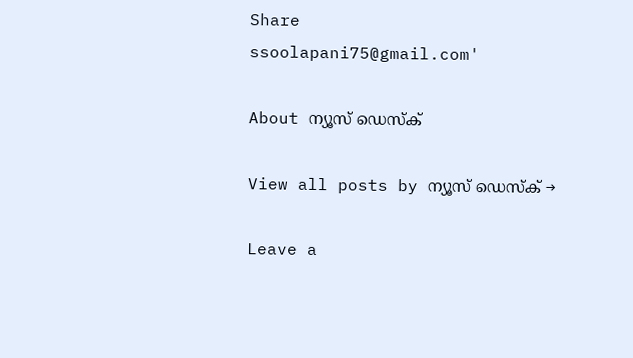Share
ssoolapani75@gmail.com'

About ന്യൂസ് ഡെസ്ക്

View all posts by ന്യൂസ് ഡെസ്ക് →

Leave a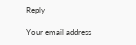Reply

Your email address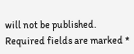will not be published. Required fields are marked *